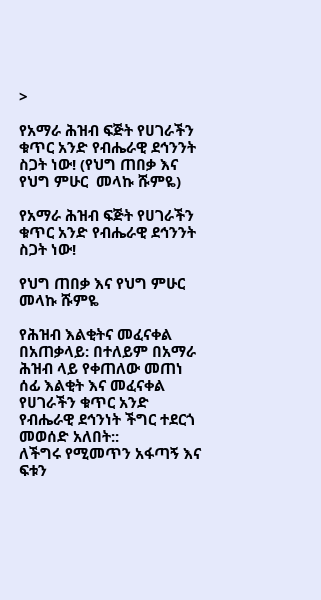>

የአማራ ሕዝብ ፍጅት የሀገራችን ቁጥር አንድ የብሔራዊ ደኅንንት ስጋት ነው! (የህግ ጠበቃ እና የህግ ምሁር  መላኩ ሹምዬ)

የአማራ ሕዝብ ፍጅት የሀገራችን ቁጥር አንድ የብሔራዊ ደኅንንት ስጋት ነው!

የህግ ጠበቃ እና የህግ ምሁር  መላኩ ሹምዬ

የሕዝብ እልቂትና መፈናቀል በአጠቃላይ: በተለይም በአማራ ሕዝብ ላይ የቀጠለው መጠነ ሰፊ እልቂት እና መፈናቀል የሀገራችን ቁጥር አንድ የብሔራዊ ደኅንነት ችግር ተደርጎ መወሰድ አለበት::
ለችግሩ የሚመጥን አፋጣኝ እና ፍቱን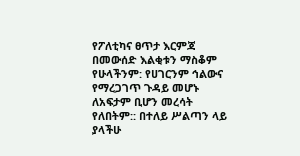የፖለቲካና ፀጥታ እርምጃ በመውሰድ እልቂቱን ማስቆም የሁላችንም: የሀገርንም ኅልውና የማረጋገጥ ጉዳይ መሆኑ ለአፍታም ቢሆን መረሳት የለበትም:: በተለይ ሥልጣን ላይ ያላችሁ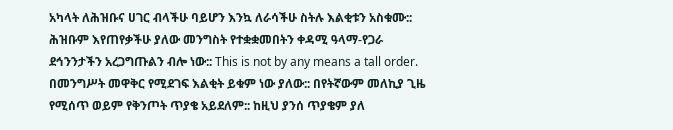አካላት ለሕዝቡና ሀገር ብላችሁ ባይሆን እንኳ ለራሳችሁ ስትሉ እልቂቱን አስቁሙ::
ሕዝቡም እየጠየቃችሁ ያለው መንግስት የተቋቋመበትን ቀዳሚ ዓላማ-የጋራ ደኅንንታችን አረጋግጡልን ብሎ ነው:: This is not by any means a tall order. በመንግሥት መዋቅር የሚደገፍ እልቂት ይቁም ነው ያለው:: በየትኛውም መለኪያ ጊዜ የሚሰጥ ወይም የቅንጦት ጥያቄ አይደለም:: ከዚህ ያንሰ ጥያቄም ያለ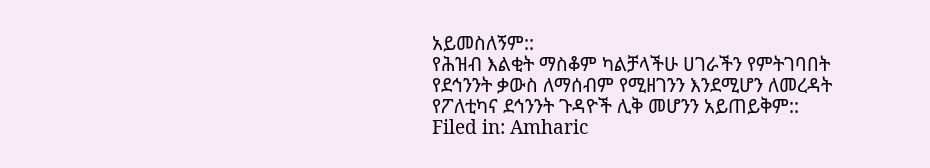አይመስለኝም::
የሕዝብ እልቂት ማስቆም ካልቻላችሁ ሀገራችን የምትገባበት የደኅንንት ቃውስ ለማሰብም የሚዘገንን እንደሚሆን ለመረዳት የፖለቲካና ደኅንንት ጉዳዮች ሊቅ መሆንን አይጠይቅም::
Filed in: Amharic